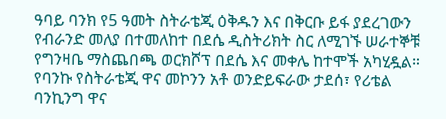ዓባይ ባንክ የ5 ዓመት ስትራቴጂ ዕቅዱን እና በቅርቡ ይፋ ያደረገውን የብራንድ መለያ በተመለከተ በደሴ ዲስትሪክት ስር ለሚገኙ ሠራተኞቹ የግንዛቤ ማስጨበጫ ወርክሾፕ በደሴ እና መቀሌ ከተሞች አካሂዷል።
የባንኩ የስትራቴጂ ዋና መኮንን አቶ ወንድይፍራው ታደሰ፣ የሪቴል ባንኪንግ ዋና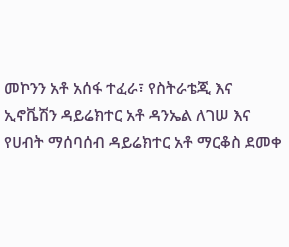መኮንን አቶ አሰፋ ተፈራ፣ የስትራቴጂ እና ኢኖቬሽን ዳይሬክተር አቶ ዳንኤል ለገሠ እና የሀብት ማሰባሰብ ዳይሬክተር አቶ ማርቆስ ደመቀ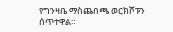የግንዛቤ ማስጨበጫ ወርክሾፑን ሰጥተዋል።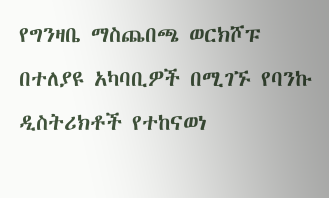የግንዛቤ ማስጨበጫ ወርክሾፑ በተለያዩ አካባቢዎች በሚገኙ የባንኩ ዲስትሪክቶች የተከናወነ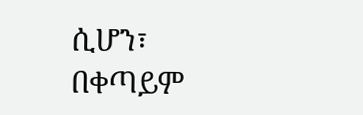ሲሆን፣ በቀጣይም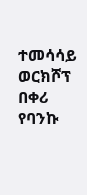ተመሳሳይ ወርክሾፕ በቀሪ የባንኩ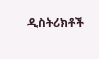ዲስትሪክቶች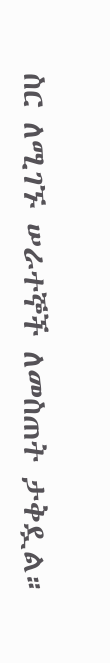ስር ለሚገኙ ሠራተኞች ለመስጠት ታቅዷል።